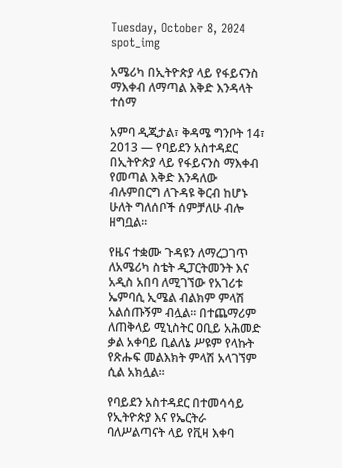Tuesday, October 8, 2024
spot_img

አሜሪካ በኢትዮጵያ ላይ የፋይናንስ ማእቀብ ለማጣል እቅድ እንዳላት ተሰማ

አምባ ዲጂታል፣ ቅዳሜ ግንቦት 14፣ 2013 ― የባይደን አስተዳደር በኢትዮጵያ ላይ የፋይናንስ ማእቀብ የመጣል እቅድ እንዳለው ብሉምበርግ ለጉዳዩ ቅርብ ከሆኑ ሁለት ግለሰቦች ሰምቻለሁ ብሎ ዘግቧል፡፡

የዜና ተቋሙ ጉዳዩን ለማረጋገጥ ለአሜሪካ ስቴት ዲፓርትመንት እና አዲስ አበባ ለሚገኘው የአገሪቱ ኤምባሲ ኢሜል ብልክም ምላሽ አልሰጡኝም ብሏል፡፡ በተጨማሪም ለጠቅላይ ሚኒስትር ዐቢይ አሕመድ ቃል አቀባይ ቢልለኔ ሥዩም የላኩት የጽሑፍ መልእክት ምላሽ አላገኘም ሲል አክሏል፡፡

የባይደን አስተዳደር በተመሳሳይ የኢትዮጵያ እና የኤርትራ ባለሥልጣናት ላይ የቪዛ እቀባ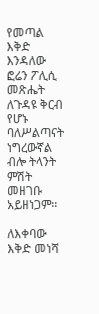የመጣል እቅድ እንዳለው ፎሬን ፖሊሲ መጽሔት ለጉዳዩ ቅርብ የሆኑ ባለሥልጣናት ነግረውኛል ብሎ ትላንት ምሽት መዘገቡ አይዘነጋም፡፡

ለእቀባው እቅድ መነሻ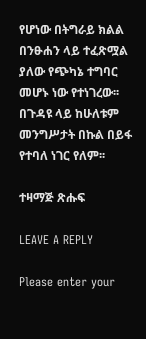የሆነው በትግራይ ክልል በንፁሐን ላይ ተፈጽሟል ያለው የጭካኔ ተግባር መሆኑ ነው የተነገረው፡፡ በጉዳዩ ላይ ከሁለቱም መንግሥታት በኩል በይፋ የተባለ ነገር የለም፡፡

ተዛማጅ ጽሑፍ

LEAVE A REPLY

Please enter your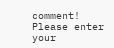comment!
Please enter your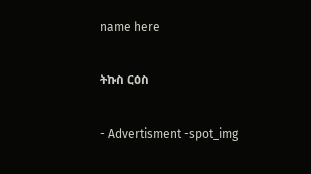name here

ትኩስ ርዕስ

- Advertisment -spot_img